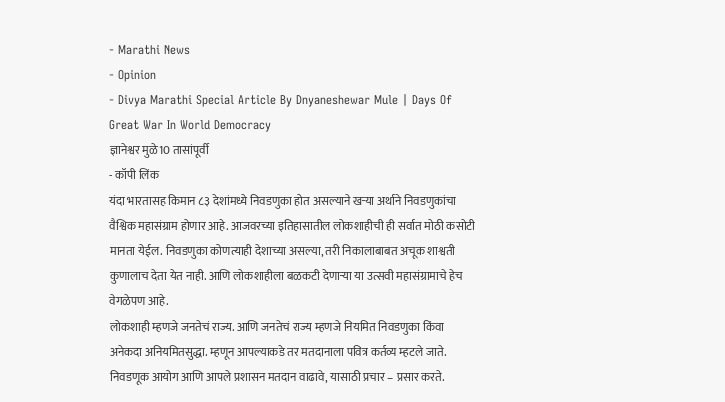- Marathi News
- Opinion
- Divya Marathi Special Article By Dnyaneshewar Mule | Days Of Great War In World Democracy
ज्ञानेश्वर मुळे10 तासांपूर्वी
- कॉपी लिंक
यंदा भारतासह किमान ८३ देशांमध्ये निवडणुका होत असल्याने खऱ्या अर्थाने निवडणुकांचा वैश्विक महासंग्राम होणार आहे. आजवरच्या इतिहासातील लोकशाहीची ही सर्वात मोठी कसोटी मानता येईल. निवडणुका कोणत्याही देशाच्या असल्या, तरी निकालाबाबत अचूक शाश्वती कुणालाच देता येत नाही. आणि लोकशाहीला बळकटी देणाऱ्या या उत्सवी महासंग्रामाचे हेच वेगळेपण आहे.
लोकशाही म्हणजे जनतेचं राज्य. आणि जनतेचं राज्य म्हणजे नियमित निवडणुका किंवा अनेकदा अनियमितसुद्धा. म्हणून आपल्याकडे तर मतदानाला पवित्र कर्तव्य म्हटले जाते. निवडणूक आयोग आणि आपले प्रशासन मतदान वाढावे, यासाठी प्रचार – प्रसार करते.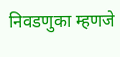निवडणुका म्हणजे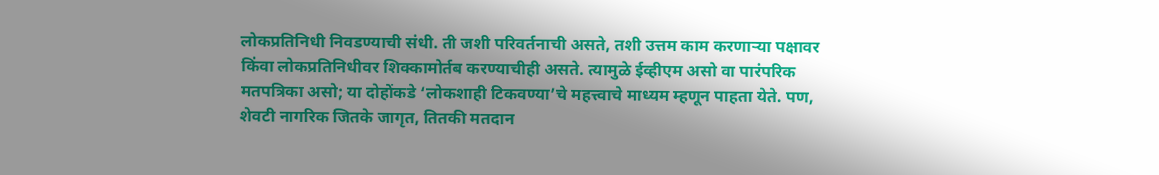लोकप्रतिनिधी निवडण्याची संधी. ती जशी परिवर्तनाची असते, तशी उत्तम काम करणाऱ्या पक्षावर किंवा लोकप्रतिनिधीवर शिक्कामोर्तब करण्याचीही असते. त्यामुळे ईव्हीएम असो वा पारंपरिक मतपत्रिका असो; या दोहोंकडे ‘लोकशाही टिकवण्या’चे महत्त्वाचे माध्यम म्हणून पाहता येते. पण, शेवटी नागरिक जितके जागृत, तितकी मतदान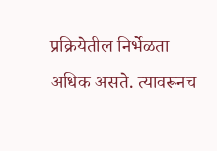प्रक्रियेतील निर्भेळता अधिक असते. त्यावरूनच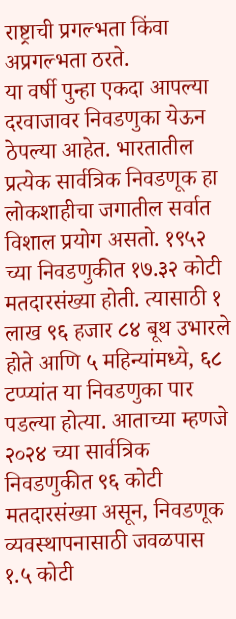राष्ट्राची प्रगल्भता किंवा अप्रगल्भता ठरते.
या वर्षी पुन्हा एकदा आपल्या दरवाजावर निवडणुका येऊन ठेपल्या आहेत. भारतातील प्रत्येक सार्वत्रिक निवडणूक हा लोकशाहीचा जगातील सर्वात विशाल प्रयोग असतो. १९५२ च्या निवडणुकीत १७.३२ कोटी मतदारसंख्या होती. त्यासाठी १ लाख ९६ हजार ८४ बूथ उभारले होते आणि ५ महिन्यांमध्ये, ६८ टप्प्यांत या निवडणुका पार पडल्या होत्या. आताच्या म्हणजे २०२४ च्या सार्वत्रिक निवडणुकीत ९६ कोटी मतदारसंख्या असून, निवडणूक व्यवस्थापनासाठी जवळपास १.५ कोटी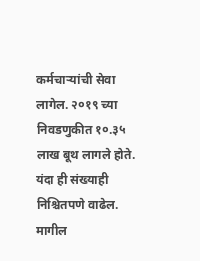कर्मचाऱ्यांची सेवा लागेल. २०१९ च्या निवडणुकीत १०.३५ लाख बूथ लागले होते. यंदा ही संख्याही निश्चितपणे वाढेल. मागील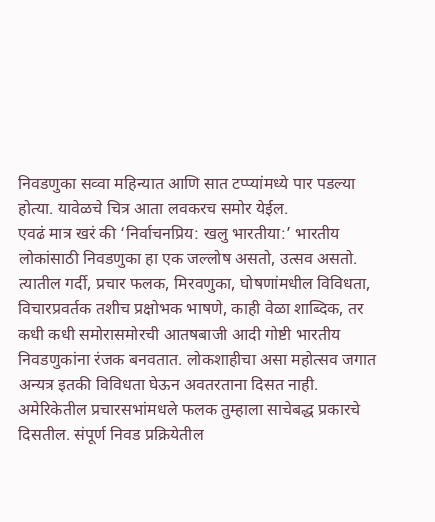निवडणुका सव्वा महिन्यात आणि सात टप्प्यांमध्ये पार पडल्या होत्या. यावेळचे चित्र आता लवकरच समोर येईल.
एवढं मात्र खरं की ‘निर्वाचनप्रिय: खलु भारतीया:’ भारतीय लोकांसाठी निवडणुका हा एक जल्लोष असतो, उत्सव असतो. त्यातील गर्दी, प्रचार फलक, मिरवणुका, घोषणांमधील विविधता, विचारप्रवर्तक तशीच प्रक्षोभक भाषणे, काही वेळा शाब्दिक, तर कधी कधी समोरासमोरची आतषबाजी आदी गोष्टी भारतीय निवडणुकांना रंजक बनवतात. लोकशाहीचा असा महोत्सव जगात अन्यत्र इतकी विविधता घेऊन अवतरताना दिसत नाही. अमेरिकेतील प्रचारसभांमधले फलक तुम्हाला साचेबद्ध प्रकारचे दिसतील. संपूर्ण निवड प्रक्रियेतील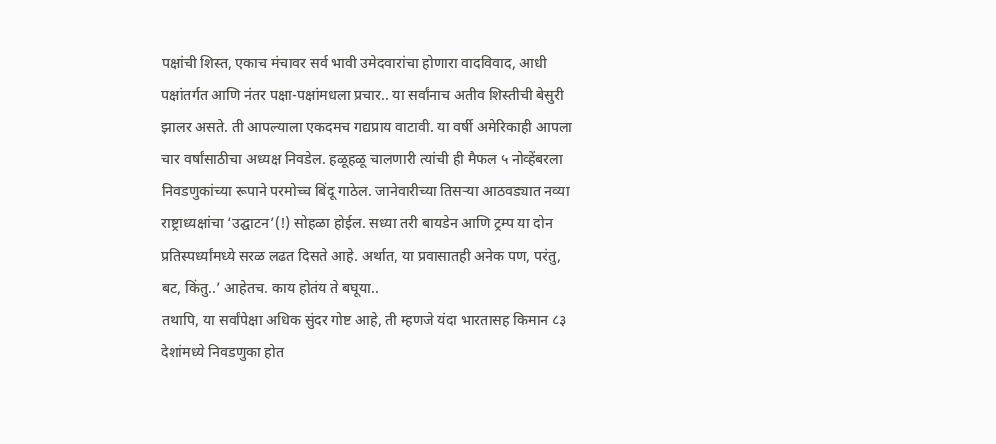पक्षांची शिस्त, एकाच मंचावर सर्व भावी उमेदवारांचा होणारा वादविवाद, आधी पक्षांतर्गत आणि नंतर पक्षा-पक्षांमधला प्रचार.. या सर्वांनाच अतीव शिस्तीची बेसुरी झालर असते. ती आपल्याला एकदमच गद्यप्राय वाटावी. या वर्षी अमेरिकाही आपला चार वर्षांसाठीचा अध्यक्ष निवडेल. हळूहळू चालणारी त्यांची ही मैफल ५ नोव्हेंबरला निवडणुकांच्या रूपाने परमोच्च बिंदू गाठेल. जानेवारीच्या तिसऱ्या आठवड्यात नव्या राष्ट्राध्यक्षांचा ‘उद्घाटन’(!) सोहळा होईल. सध्या तरी बायडेन आणि ट्रम्प या दोन प्रतिस्पर्ध्यांमध्ये सरळ लढत दिसते आहे. अर्थात, या प्रवासातही अनेक पण, परंतु, बट, किंतु..’ आहेतच. काय होतंय ते बघूया..
तथापि, या सर्वांपेक्षा अधिक सुंदर गोष्ट आहे, ती म्हणजे यंदा भारतासह किमान ८३ देशांमध्ये निवडणुका होत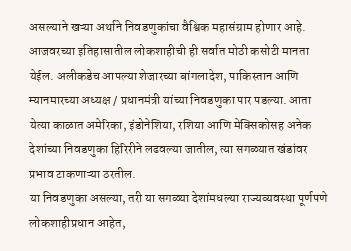असल्याने खऱ्या अर्थाने निवडणुकांचा वैश्विक महासंग्राम होणार आहे. आजवरच्या इतिहासातील लोकशाहीची ही सर्वात मोठी कसोटी मानता येईल. अलीकडेच आपल्या शेजारच्या बांगलादेश, पाकिस्तान आणि म्यानमारच्या अध्यक्ष / प्रधानमंत्री यांच्या निवडणुका पार पडल्या. आता येत्या काळात अमेरिका, इंडोनेशिया, रशिया आणि मेक्सिकोसह अनेक देशांच्या निवडणुका हिरिरीने लढवल्या जातील, त्या सगळ्यात खंडांवर प्रभाव टाकणाऱ्या ठरतील.
या निवडणुका असल्या, तरी या सगळ्या देशांमधल्या राज्यव्यवस्था पूर्णपणे लोकशाहीप्रधान आहेत,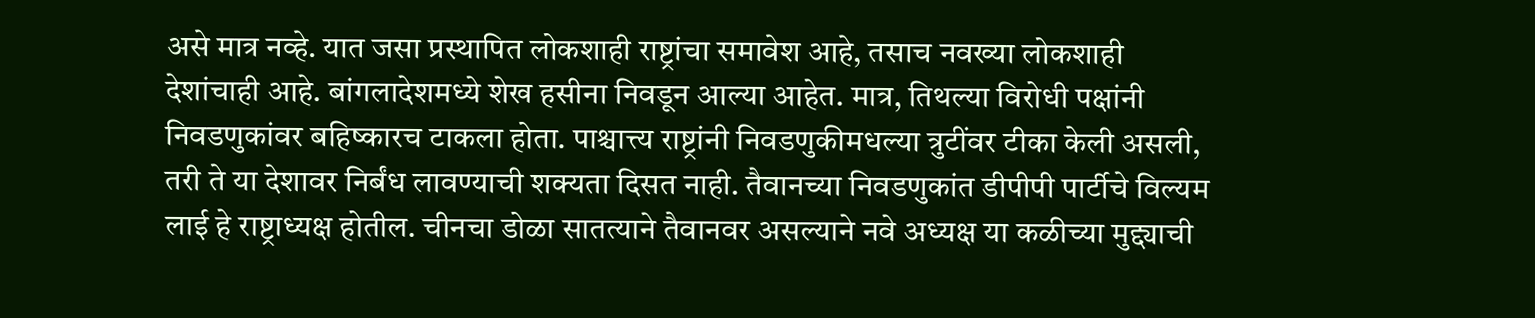असे मात्र नव्हे. यात जसा प्रस्थापित लोकशाही राष्ट्रांचा समावेश आहे, तसाच नवख्या लोकशाही देशांचाही आहे. बांगलादेशमध्ये शेख हसीना निवडून आल्या आहेत. मात्र, तिथल्या विरोधी पक्षांनी निवडणुकांवर बहिष्कारच टाकला होता. पाश्चात्त्य राष्ट्रांनी निवडणुकीमधल्या त्रुटींवर टीका केली असली, तरी ते या देशावर निर्बंध लावण्याची शक्यता दिसत नाही. तैवानच्या निवडणुकांत डीपीपी पार्टीचे विल्यम लाई हे राष्ट्राध्यक्ष होतील. चीनचा डोळा सातत्याने तैवानवर असल्याने नवे अध्यक्ष या कळीच्या मुद्द्याची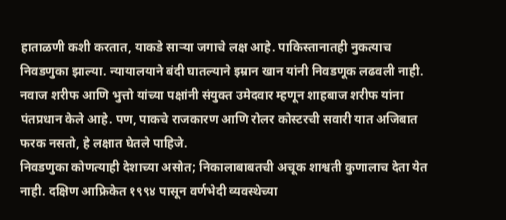हाताळणी कशी करतात, याकडे साऱ्या जगाचे लक्ष आहे. पाकिस्तानातही नुकत्याच निवडणुका झाल्या. न्यायालयाने बंदी घातल्याने इम्रान खान यांनी निवडणूक लढवली नाही. नवाज शरीफ आणि भुत्तो यांच्या पक्षांनी संयुक्त उमेदवार म्हणून शाहबाज शरीफ यांना पंतप्रधान केले आहे. पण, पाकचे राजकारण आणि रोलर कोस्टरची सवारी यात अजिबात फरक नसतो, हे लक्षात घेतले पाहिजे.
निवडणुका कोणत्याही देशाच्या असोत; निकालाबाबतची अचूक शाश्वती कुणालाच देता येत नाही. दक्षिण आफ्रिकेत १९९४ पासून वर्णभेदी व्यवस्थेच्या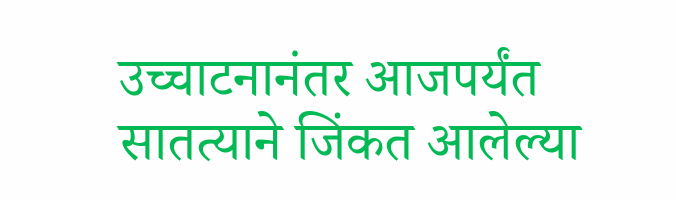उच्चाटनानंतर आजपर्यंत सातत्याने जिंकत आलेल्या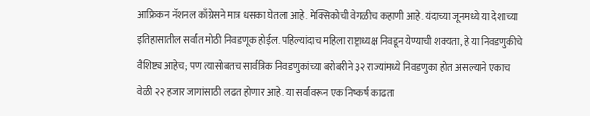आफ्रिकन नॅशनल काँग्रेसने मात्र धसका घेतला आहे. मेक्सिकोची वेगळीच कहाणी आहे. यंदाच्या जूनमध्ये या देशाच्या इतिहासातील सर्वांत मोठी निवडणूक होईल. पहिल्यांदाच महिला राष्ट्राध्यक्ष निवडून येण्याची शक्यता, हे या निवडणुकीचे वैशिष्ट्य आहेच; पण त्यासोबतच सार्वत्रिक निवडणुकांच्या बरोबरीने ३२ राज्यांमध्ये निवडणुका होत असल्याने एकाच वेळी २२ हजार जागांसाठी लढत होणार आहे. या सर्वांवरून एक निष्कर्ष काढता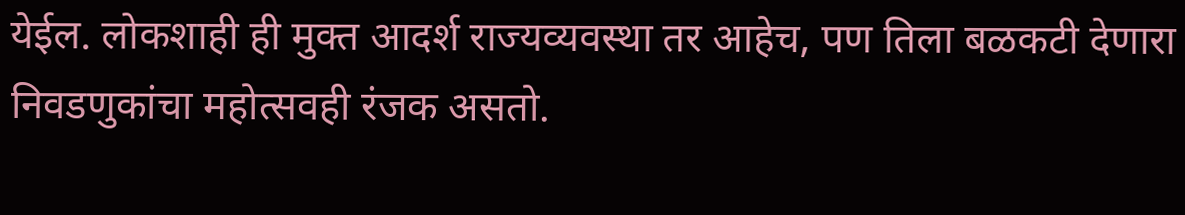येईल. लोकशाही ही मुक्त आदर्श राज्यव्यवस्था तर आहेच, पण तिला बळकटी देणारा निवडणुकांचा महोत्सवही रंजक असतो.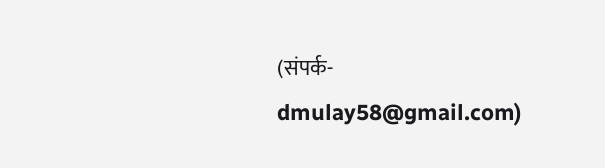(संपर्क- dmulay58@gmail.com)